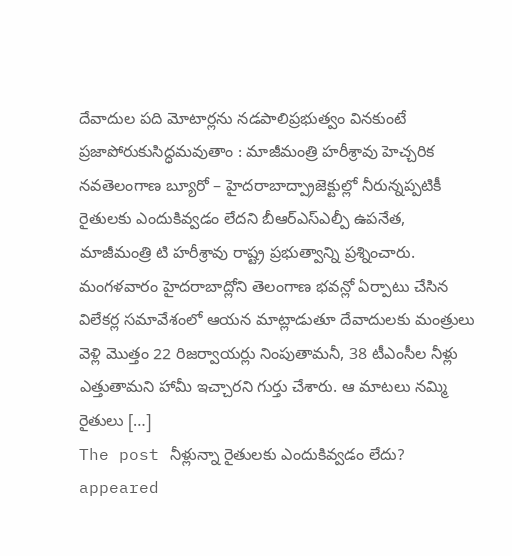దేవాదుల పది మోటార్లను నడపాలిప్రభుత్వం వినకుంటే ప్రజాపోరుకుసిద్ధమవుతాం : మాజీమంత్రి హరీశ్రావు హెచ్చరిక నవతెలంగాణ బ్యూరో – హైదరాబాద్ప్రాజెక్టుల్లో నీరున్నప్పటికీ రైతులకు ఎందుకివ్వడం లేదని బీఆర్ఎస్ఎల్పీ ఉపనేత, మాజీమంత్రి టి హరీశ్రావు రాష్ట్ర ప్రభుత్వాన్ని ప్రశ్నించారు. మంగళవారం హైదరాబాద్లోని తెలంగాణ భవన్లో ఏర్పాటు చేసిన విలేకర్ల సమావేశంలో ఆయన మాట్లాడుతూ దేవాదులకు మంత్రులు వెళ్లి మొత్తం 22 రిజర్వాయర్లు నింపుతామనీ, 38 టీఎంసీల నీళ్లు ఎత్తుతామని హామీ ఇచ్చారని గుర్తు చేశారు. ఆ మాటలు నమ్మి రైతులు […]
The post నీళ్లున్నా రైతులకు ఎందుకివ్వడం లేదు? appeared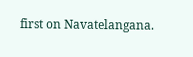first on Navatelangana.